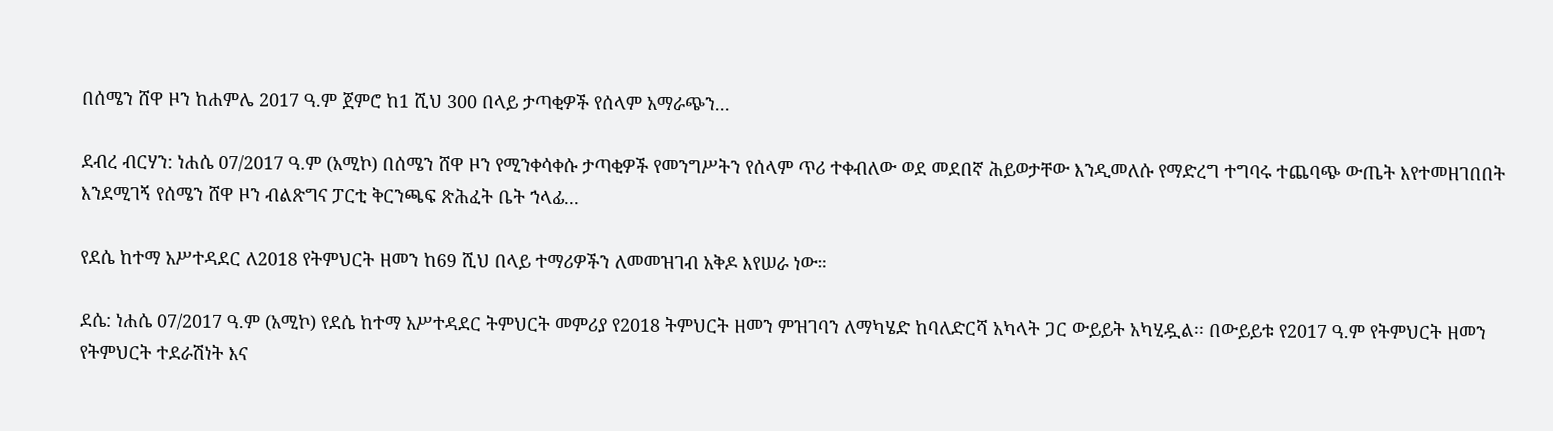በሰሜን ሸዋ ዞን ከሐምሌ 2017 ዓ.ም ጀምሮ ከ1 ሺህ 300 በላይ ታጣቂዎች የሰላም አማራጭን...

ደብረ ብርሃን: ነሐሴ 07/2017 ዓ.ም (አሚኮ) በሰሜን ሸዋ ዞን የሚንቀሳቀሱ ታጣቂዎች የመንግሥትን የሰላም ጥሪ ተቀብለው ወደ መደበኛ ሕይወታቸው እንዲመለሱ የማድረግ ተግባሩ ተጨባጭ ውጤት እየተመዘገበበት እንደሚገኝ የሰሜን ሸዋ ዞን ብልጽግና ፓርቲ ቅርንጫፍ ጽሕፈት ቤት ኀላፊ...

የደሴ ከተማ አሥተዳደር ለ2018 የትምህርት ዘመን ከ69 ሺህ በላይ ተማሪዎችን ለመመዝገብ አቅዶ እየሠራ ነው።

ደሴ: ነሐሴ 07/2017 ዓ.ም (አሚኮ) የደሴ ከተማ አሥተዳደር ትምህርት መምሪያ የ2018 ትምህርት ዘመን ምዝገባን ለማካሄድ ከባለድርሻ አካላት ጋር ውይይት አካሂዷል፡፡ በውይይቱ የ2017 ዓ.ም የትምህርት ዘመን የትምህርት ተደራሽነት እና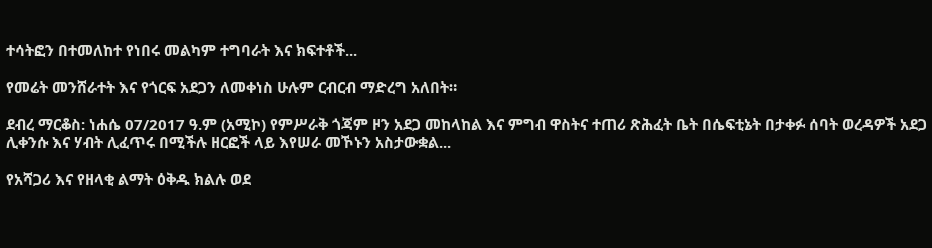ተሳትፎን በተመለከተ የነበሩ መልካም ተግባራት እና ክፍተቶች...

የመሬት መንሸራተት እና የጎርፍ አደጋን ለመቀነስ ሁሉም ርብርብ ማድረግ አለበት።

ደብረ ማርቆስ: ነሐሴ 07/2017 ዓ.ም (አሚኮ) የምሥራቅ ጎጃም ዞን አደጋ መከላከል እና ምግብ ዋስትና ተጠሪ ጽሕፈት ቤት በሴፍቲኔት በታቀፉ ሰባት ወረዳዎች አደጋ ሊቀንሱ እና ሃብት ሊፈጥሩ በሚችሉ ዘርፎች ላይ እየሠራ መኾኑን አስታውቋል...

የአሻጋሪ እና የዘላቂ ልማት ዕቅዱ ክልሉ ወደ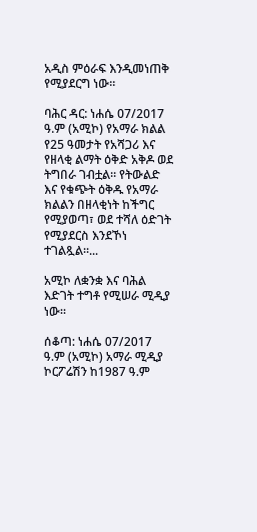አዲስ ምዕራፍ እንዲመነጠቅ የሚያደርግ ነው።

ባሕር ዳር: ነሐሴ 07/2017 ዓ.ም (አሚኮ) የአማራ ክልል የ25 ዓመታት የአሻጋሪ እና የዘላቂ ልማት ዕቅድ አቅዶ ወደ ትግበራ ገብቷል። የትውልድ እና የቁጭት ዕቅዱ የአማራ ክልልን በዘላቂነት ከችግር የሚያወጣ፣ ወደ ተሻለ ዕድገት የሚያደርስ እንደኾነ ተገልጿል።...

አሚኮ ለቋንቋ እና ባሕል እድገት ተግቶ የሚሠራ ሚዲያ ነው።

ሰቆጣ: ነሐሴ 07/2017 ዓ.ም (አሚኮ) አማራ ሚዲያ ኮርፖሬሽን ከ1987 ዓ.ም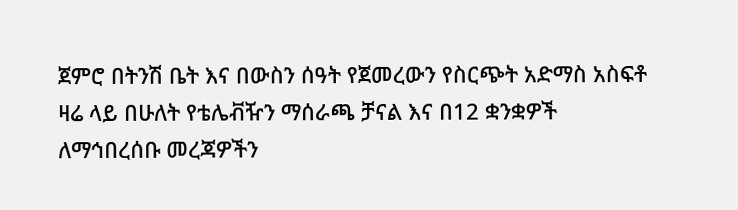ጀምሮ በትንሽ ቤት እና በውስን ሰዓት የጀመረውን የስርጭት አድማስ አስፍቶ ዛሬ ላይ በሁለት የቴሌቭዥን ማሰራጫ ቻናል እና በ12 ቋንቋዎች ለማኅበረሰቡ መረጃዎችን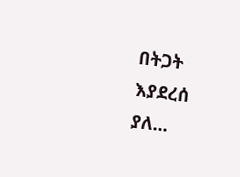በትጋት እያደረሰ ያለ...